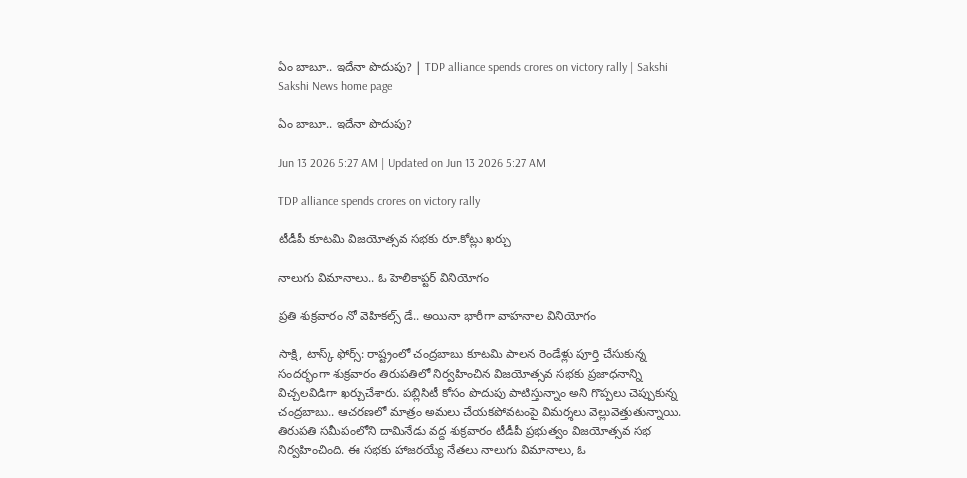ఏం బాబూ.. ఇదేనా పొదుపు? | TDP alliance spends crores on victory rally | Sakshi
Sakshi News home page

ఏం బాబూ.. ఇదేనా పొదుపు?

Jun 13 2026 5:27 AM | Updated on Jun 13 2026 5:27 AM

TDP alliance spends crores on victory rally

టీడీపీ కూటమి విజయోత్సవ సభకు రూ.కోట్లు ఖర్చు

నాలుగు విమానాలు.. ఓ హెలికాప్టర్‌ వినియోగం

ప్రతి శుక్రవారం నో వెహికల్స్‌ డే.. అయినా భారీగా వాహనాల వినియోగం

సాక్షి, టాస్క్ ఫోర్స్: రాష్ట్రంలో చంద్రబాబు కూటమి పాలన రెండేళ్లు పూర్తి చేసుకున్న సందర్భంగా శుక్రవారం తిరుపతిలో నిర్వహించిన విజయోత్సవ సభకు ప్రజాధనాన్ని విచ్చలవిడిగా ఖర్చుచేశారు. పబ్లిసిటీ కోసం పొదుపు పాటిస్తున్నాం అని గొప్పలు చెప్పుకున్న చంద్రబాబు.. ఆచరణలో మాత్రం అమలు చేయకపోవటంపై విమర్శలు వెల్లువెత్తుతున్నాయి. తిరుపతి సమీపంలోని దామినేడు వద్ద శుక్రవారం టీడీపీ ప్రభుత్వం విజయోత్సవ సభ నిర్వహించింది. ఈ సభకు హాజరయ్యే నేతలు నాలుగు విమానాలు, ఓ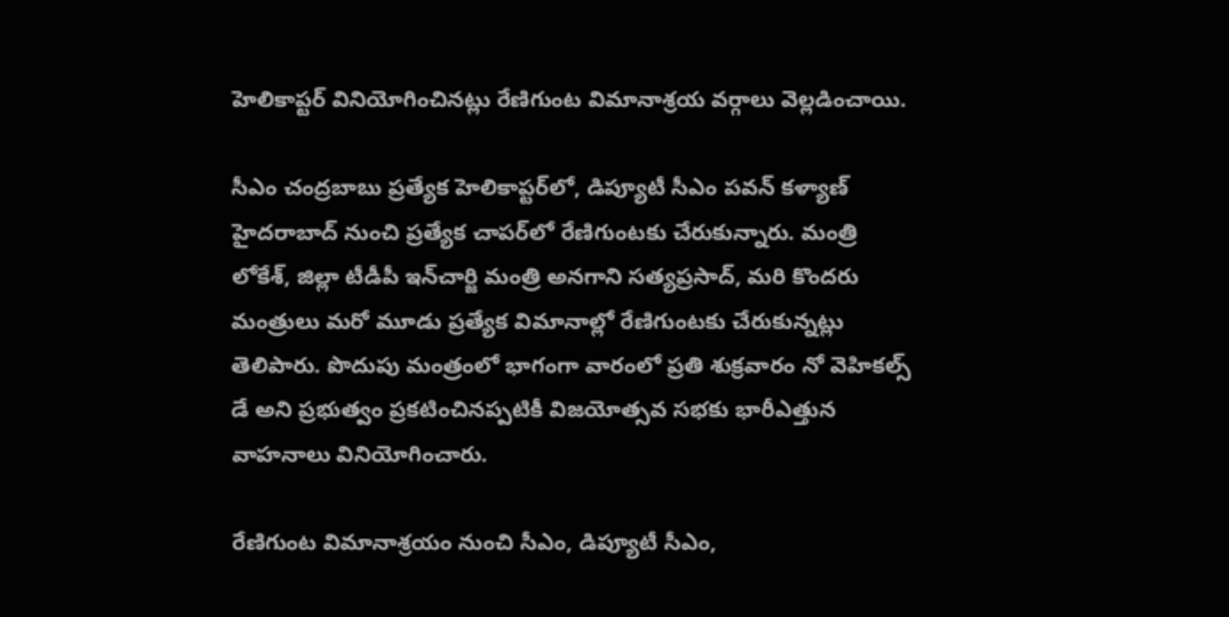హెలికాప్టర్‌ వినియోగించినట్లు రేణిగుంట విమానాశ్రయ వర్గాలు వెల్లడించాయి.

సీఎం చంద్రబాబు ప్రత్యేక హెలికాప్టర్‌లో, డిప్యూటీ సీఎం పవన్‌ కళ్యాణ్‌ హైదరాబాద్‌ నుంచి ప్రత్యేక చాపర్‌లో రేణిగుంటకు చేరుకున్నారు. మంత్రి లోకేశ్, జిల్లా టీడీపీ ఇన్‌చార్జి మంత్రి అనగాని సత్యప్రసాద్, మరి కొందరు మంత్రులు మరో మూడు ప్రత్యేక విమానాల్లో రేణిగుంటకు చేరుకున్నట్లు తెలిపారు. పొదుపు మంత్రంలో భాగంగా వారంలో ప్రతి శుక్రవారం నో వెహికల్స్‌ డే అని ప్రభుత్వం ప్రకటించినప్పటికీ విజయోత్సవ సభకు భారీఎత్తున వాహనాలు వినియోగించారు.

రేణిగుంట విమానాశ్రయం నుంచి సీఎం, డిప్యూటీ సీఎం,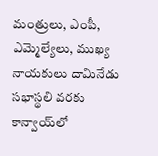మంత్రులు, ఎంపీ, ఎమ్మెల్యేలు, ముఖ్య నాయకులు దామినేడు సభాస్థలి వరకు కాన్వాయ్‌లో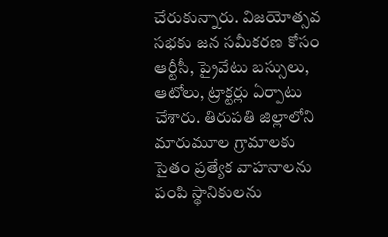చేరుకున్నారు. విజయోత్సవ సభకు జన సమీకరణ కోసం ఆర్టీసీ, ప్రైవేటు బస్సులు, ఆటోలు, ట్రాక్టర్లు ఏర్పాటు చేశారు. తిరుపతి జిల్లాలోని మారుమూల గ్రామాలకు సైతం ప్రత్యేక వాహనాలను పంపి స్థానికులను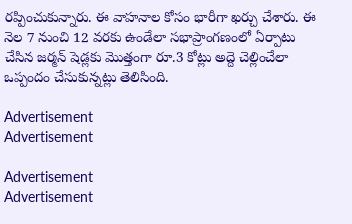రప్పించుకున్నారు. ఈ వాహనాల కోసం భారీగా ఖర్చు చేశారు. ఈ నెల 7 నుంచి 12 వరకు ఉండేలా సభాప్రాంగణంలో ఏర్పాటు చేసిన జర్మన్‌ షెడ్లకు మొత్తంగా రూ.3 కోట్లు అద్దె చెల్లించేలా ఒప్పందం చేసుకున్నట్లు తెలిసింది.

Advertisement
Advertisement

Advertisement
Advertisement